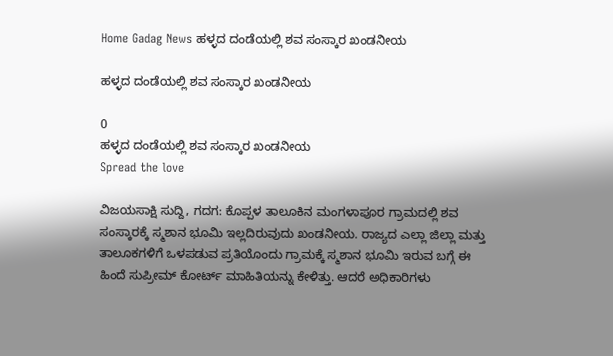Home Gadag News ಹಳ್ಳದ ದಂಡೆಯಲ್ಲಿ ಶವ ಸಂಸ್ಕಾರ ಖಂಡನೀಯ

ಹಳ್ಳದ ದಂಡೆಯಲ್ಲಿ ಶವ ಸಂಸ್ಕಾರ ಖಂಡನೀಯ

0
ಹಳ್ಳದ ದಂಡೆಯಲ್ಲಿ ಶವ ಸಂಸ್ಕಾರ ಖಂಡನೀಯ
Spread the love

ವಿಜಯಸಾಕ್ಷಿ ಸುದ್ದಿ, ಗದಗ: ಕೊಪ್ಪಳ ತಾಲೂಕಿನ ಮಂಗಳಾಪೂರ ಗ್ರಾಮದಲ್ಲಿ ಶವ ಸಂಸ್ಕಾರಕ್ಕೆ ಸ್ಮಶಾನ ಭೂಮಿ ಇಲ್ಲದಿರುವುದು ಖಂಡನೀಯ. ರಾಜ್ಯದ ಎಲ್ಲಾ ಜಿಲ್ಲಾ ಮತ್ತು ತಾಲೂಕಗಳಿಗೆ ಒಳಪಡುವ ಪ್ರತಿಯೊಂದು ಗ್ರಾಮಕ್ಕೆ ಸ್ಮಶಾನ ಭೂಮಿ ಇರುವ ಬಗ್ಗೆ ಈ ಹಿಂದೆ ಸುಪ್ರೀಮ್ ಕೋರ್ಟ್ ಮಾಹಿತಿಯನ್ನು ಕೇಳಿತ್ತು. ಆದರೆ ಅಧಿಕಾರಿಗಳು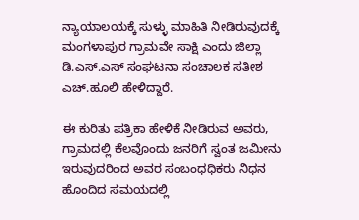ನ್ಯಾಯಾಲಯಕ್ಕೆ ಸುಳ್ಳು ಮಾಹಿತಿ ನೀಡಿರುವುದಕ್ಕೆ ಮಂಗಳಾಪುರ ಗ್ರಾಮವೇ ಸಾಕ್ಷಿ ಎಂದು ಜಿಲ್ಲಾ ಡಿ.ಎಸ್.ಎಸ್ ಸಂಘಟನಾ ಸಂಚಾಲಕ ಸತೀಶ ಎಚ್.ಹೂಲಿ ಹೇಳಿದ್ದಾರೆ.

ಈ ಕುರಿತು ಪತ್ರಿಕಾ ಹೇಳಿಕೆ ನೀಡಿರುವ ಅವರು, ಗ್ರಾಮದಲ್ಲಿ ಕೆಲವೊಂದು ಜನರಿಗೆ ಸ್ವಂತ ಜಮೀನು ಇರುವುದರಿಂದ ಅವರ ಸಂಬಂಧಧಿಕರು ನಿಧನ ಹೊಂದಿದ ಸಮಯದಲ್ಲಿ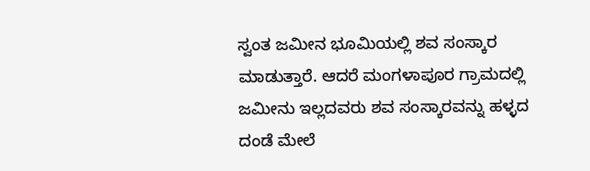ಸ್ವಂತ ಜಮೀನ ಭೂಮಿಯಲ್ಲಿ ಶವ ಸಂಸ್ಕಾರ ಮಾಡುತ್ತಾರೆ. ಆದರೆ ಮಂಗಳಾಪೂರ ಗ್ರಾಮದಲ್ಲಿ ಜಮೀನು ಇಲ್ಲದವರು ಶವ ಸಂಸ್ಕಾರವನ್ನು ಹಳ್ಳದ ದಂಡೆ ಮೇಲೆ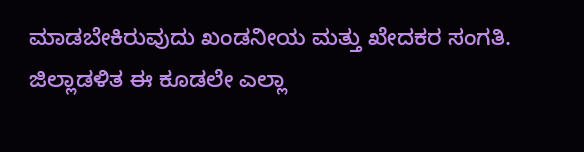ಮಾಡಬೇಕಿರುವುದು ಖಂಡನೀಯ ಮತ್ತು ಖೇದಕರ ಸಂಗತಿ. ಜಿಲ್ಲಾಡಳಿತ ಈ ಕೂಡಲೇ ಎಲ್ಲಾ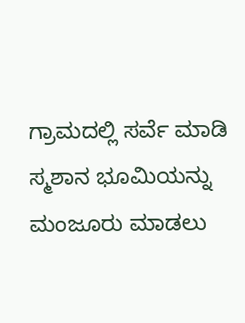ಗ್ರಾಮದಲ್ಲಿ ಸರ್ವೆ ಮಾಡಿ ಸ್ಮಶಾನ ಭೂಮಿಯನ್ನು ಮಂಜೂರು ಮಾಡಲು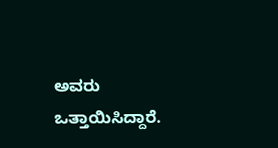ಅವರು ಒತ್ತಾಯಿಸಿದ್ದಾರೆ.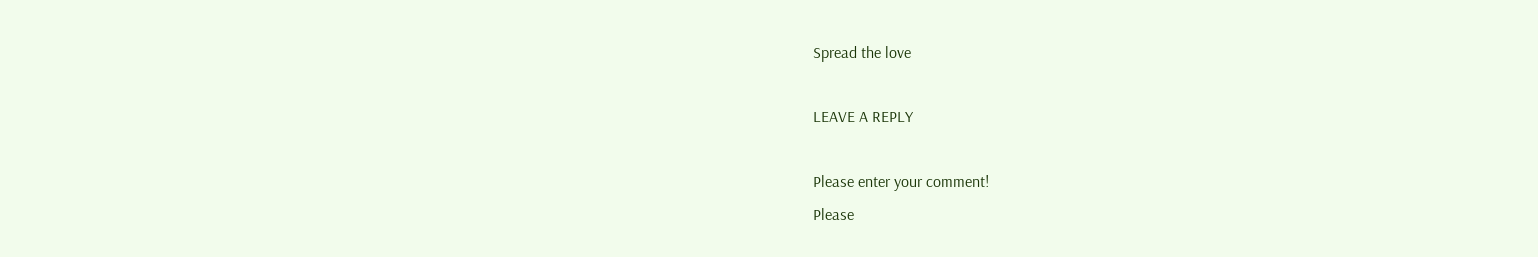Spread the love

LEAVE A REPLY

Please enter your comment!
Please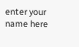enter your name here